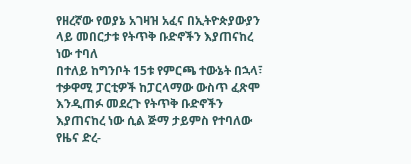የዘረኛው የወያኔ አገዛዝ አፈና በኢትዮጵያውያን ላይ መበርታቱ የትጥቅ ቡድኖችን እያጠናከረ ነው ተባለ
በተለይ ከግንቦት 15ቱ የምርጫ ተውኔት በኋላ፣ ተቃዋሚ ፓርቲዎች ከፓርላማው ውስጥ ፈጽሞ እንዲጠፉ መደረጉ የትጥቅ ቡድኖችን እያጠናከረ ነው ሲል ጅማ ታይምስ የተባለው የዜና ድረ-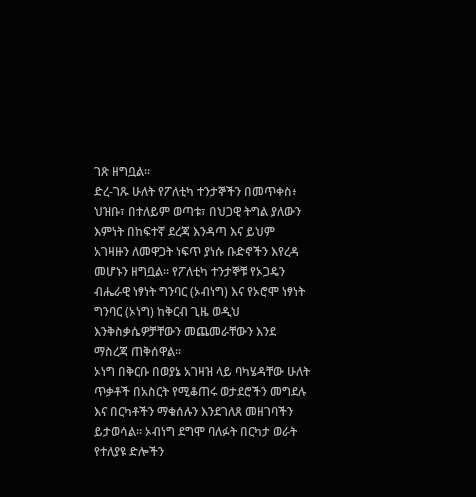ገጽ ዘግቧል።
ድረ-ገጹ ሁለት የፖለቲካ ተንታኞችን በመጥቀስ፥ ህዝቡ፣ በተለይም ወጣቱ፣ በህጋዊ ትግል ያለውን እምነት በከፍተኛ ደረጃ እንዳጣ እና ይህም አገዛዙን ለመዋጋት ነፍጥ ያነሱ ቡድኖችን እየረዳ መሆኑን ዘግቧል። የፖለቲካ ተንታኞቹ የኦጋዴን ብሔራዊ ነፃነት ግንባር (ኦብነግ) እና የኦሮሞ ነፃነት ግንባር (ኦነግ) ከቅርብ ጊዜ ወዲህ እንቅስቃሴዎቻቸውን መጨመራቸውን እንደ ማስረጃ ጠቅሰዋል።
ኦነግ በቅርቡ በወያኔ አገዛዝ ላይ ባካሄዳቸው ሁለት ጥቃቶች በአስርት የሚቆጠሩ ወታደሮችን መግደሉ እና በርካቶችን ማቁሰሉን እንደገለጸ መዘገባችን ይታወሳል። ኦብነግ ደግሞ ባለፉት በርካታ ወራት የተለያዩ ድሎችን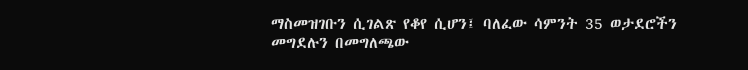ማስመዝገቡን ሲገልጽ የቆየ ሲሆን፤ ባለፈው ሳምንት 35 ወታደሮችን መግደሉን በመግለጫው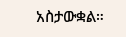አስታውቋል።